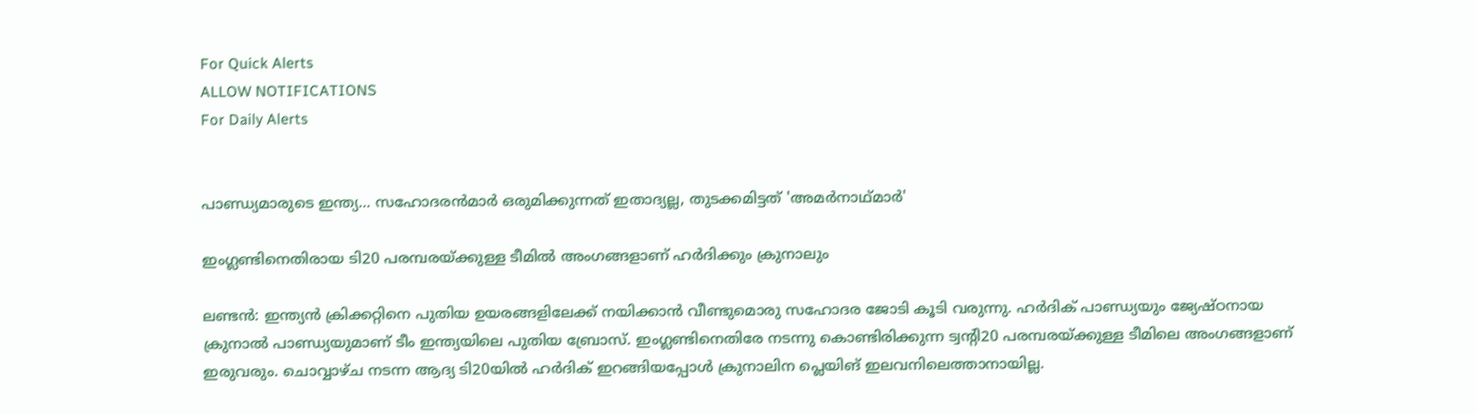For Quick Alerts
ALLOW NOTIFICATIONS
For Daily Alerts


പാണ്ഡ്യമാരുടെ ഇന്ത്യ... സഹോദരന്‍മാര്‍ ഒരുമിക്കുന്നത് ഇതാദ്യല്ല, തുടക്കമിട്ടത് 'അമര്‍നാഥ്മാര്‍'

ഇംഗ്ലണ്ടിനെതിരായ ടി20 പരമ്പരയ്ക്കുള്ള ടീമില്‍ അംഗങ്ങളാണ് ഹര്‍ദിക്കും ക്രുനാലും

ലണ്ടന്‍: ഇന്ത്യന്‍ ക്രിക്കറ്റിനെ പുതിയ ഉയരങ്ങളിലേക്ക് നയിക്കാന്‍ വീണ്ടുമൊരു സഹോദര ജോടി കൂടി വരുന്നു. ഹര്‍ദിക് പാണ്ഡ്യയും ജ്യേഷ്ഠനായ ക്രുനാല്‍ പാണ്ഡ്യയുമാണ് ടീം ഇന്ത്യയിലെ പുതിയ ബ്രോസ്. ഇംഗ്ലണ്ടിനെതിരേ നടന്നു കൊണ്ടിരിക്കുന്ന ട്വന്റി20 പരമ്പരയ്ക്കുള്ള ടീമിലെ അംഗങ്ങളാണ് ഇരുവരും. ചൊവ്വാഴ്ച നടന്ന ആദ്യ ടി20യില്‍ ഹര്‍ദിക് ഇറങ്ങിയപ്പോള്‍ ക്രുനാലിന പ്ലെയിങ് ഇലവനിലെത്താനായില്ല.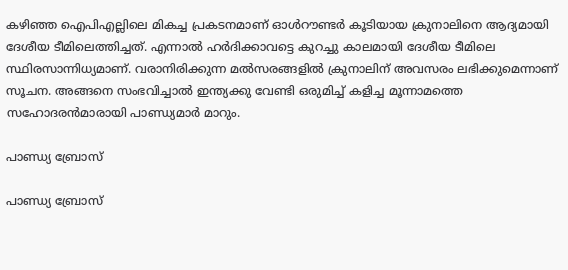കഴിഞ്ഞ ഐപിഎല്ലിലെ മികച്ച പ്രകടനമാണ് ഓള്‍റൗണ്ടര്‍ കൂടിയായ ക്രുനാലിനെ ആദ്യമായി ദേശീയ ടീമിലെത്തിച്ചത്. എന്നാല്‍ ഹര്‍ദിക്കാവട്ടെ കുറച്ചു കാലമായി ദേശീയ ടീമിലെ സ്ഥിരസാന്നിധ്യമാണ്. വരാനിരിക്കുന്ന മല്‍സരങ്ങളില്‍ ക്രുനാലിന് അവസരം ലഭിക്കുമെന്നാണ് സൂചന. അങ്ങനെ സംഭവിച്ചാല്‍ ഇന്ത്യക്കു വേണ്ടി ഒരുമിച്ച് കളിച്ച മൂന്നാമത്തെ സഹോദരന്‍മാരായി പാണ്ഡ്യമാര്‍ മാറും.

പാണ്ഡ്യ ബ്രോസ്

പാണ്ഡ്യ ബ്രോസ്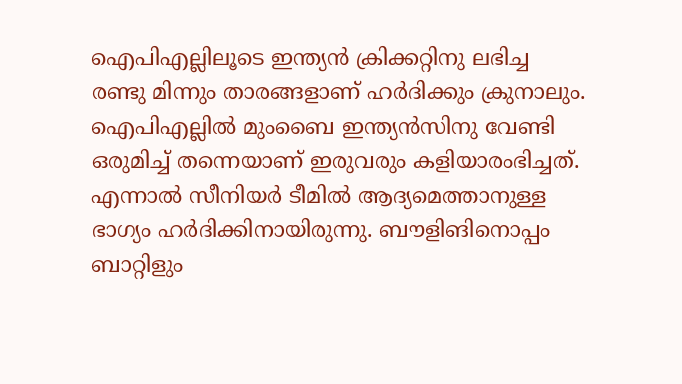ഐപിഎല്ലിലൂടെ ഇന്ത്യന്‍ ക്രിക്കറ്റിനു ലഭിച്ച രണ്ടു മിന്നും താരങ്ങളാണ് ഹര്‍ദിക്കും ക്രുനാലും. ഐപിഎല്ലില്‍ മുംബൈ ഇന്ത്യന്‍സിനു വേണ്ടി ഒരുമിച്ച് തന്നെയാണ് ഇരുവരും കളിയാരംഭിച്ചത്. എന്നാല്‍ സീനിയര്‍ ടീമില്‍ ആദ്യമെത്താനുള്ള ഭാഗ്യം ഹര്‍ദിക്കിനായിരുന്നു. ബൗളിങിനൊപ്പം ബാറ്റിളും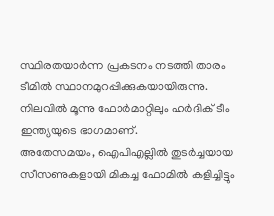സ്ഥിരതയാര്‍ന്ന പ്രകടനം നടത്തി താരം ടീമില്‍ സ്ഥാനമുറപ്പിക്കുകയായിരുന്നു. നിലവില്‍ മൂന്നു ഫോര്‍മാറ്റിലും ഹര്‍ദിക് ടീം ഇന്ത്യയുടെ ഭാഗമാണ്.
അതേസമയം, ഐപിഎല്ലില്‍ തുടര്‍ച്ചയായ സീസണുകളായി മികച്ച ഫോമില്‍ കളിച്ചിട്ടും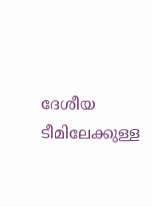ദേശീയ ടീമിലേക്കുള്ള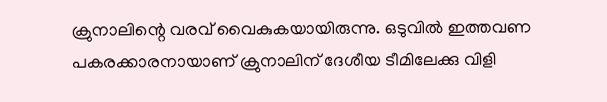ക്രുനാലിന്റെ വരവ് വൈകുകയായിരുന്നു. ഒടുവില്‍ ഇത്തവണ പകരക്കാരനായാണ് ക്രുനാലിന് ദേശീയ ടീമിലേക്കു വിളി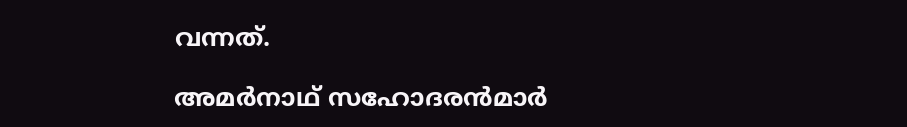വന്നത്.

അമര്‍നാഥ് സഹോദരന്‍മാര്‍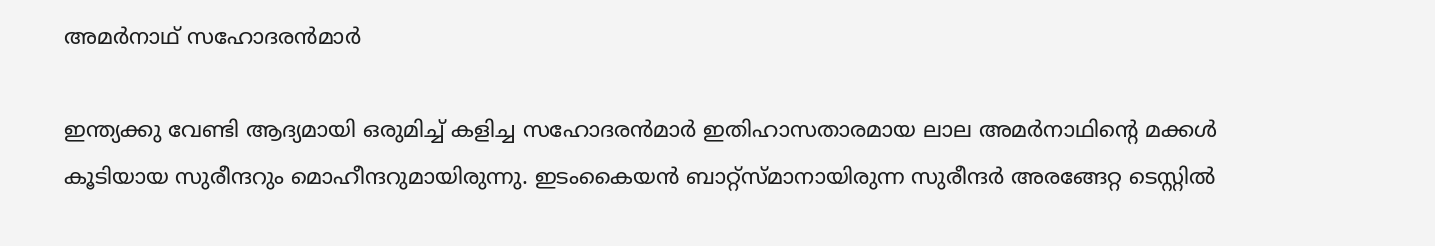അമര്‍നാഥ് സഹോദരന്‍മാര്‍

ഇന്ത്യക്കു വേണ്ടി ആദ്യമായി ഒരുമിച്ച് കളിച്ച സഹോദരന്‍മാര്‍ ഇതിഹാസതാരമായ ലാല അമര്‍നാഥിന്റെ മക്കള്‍ കൂടിയായ സുരീന്ദറും മൊഹീന്ദറുമായിരുന്നു. ഇടംകൈയന്‍ ബാറ്റ്‌സ്മാനായിരുന്ന സുരീന്ദര്‍ അരങ്ങേറ്റ ടെസ്റ്റില്‍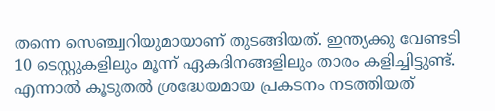തന്നെ സെഞ്ച്വറിയുമായാണ് തുടങ്ങിയത്. ഇന്ത്യക്കു വേണ്ടടി 10 ടെസ്റ്റുകളിലും മൂന്ന് ഏകദിനങ്ങളിലും താരം കളിച്ചിട്ടുണ്ട്.
എന്നാല്‍ കൂടുതല്‍ ശ്രദ്ധേയമായ പ്രകടനം നടത്തിയത്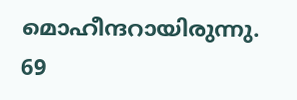മൊഹീന്ദറായിരുന്നു. 69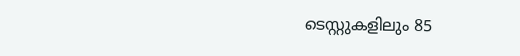ടെസ്റ്റുകളിലും 85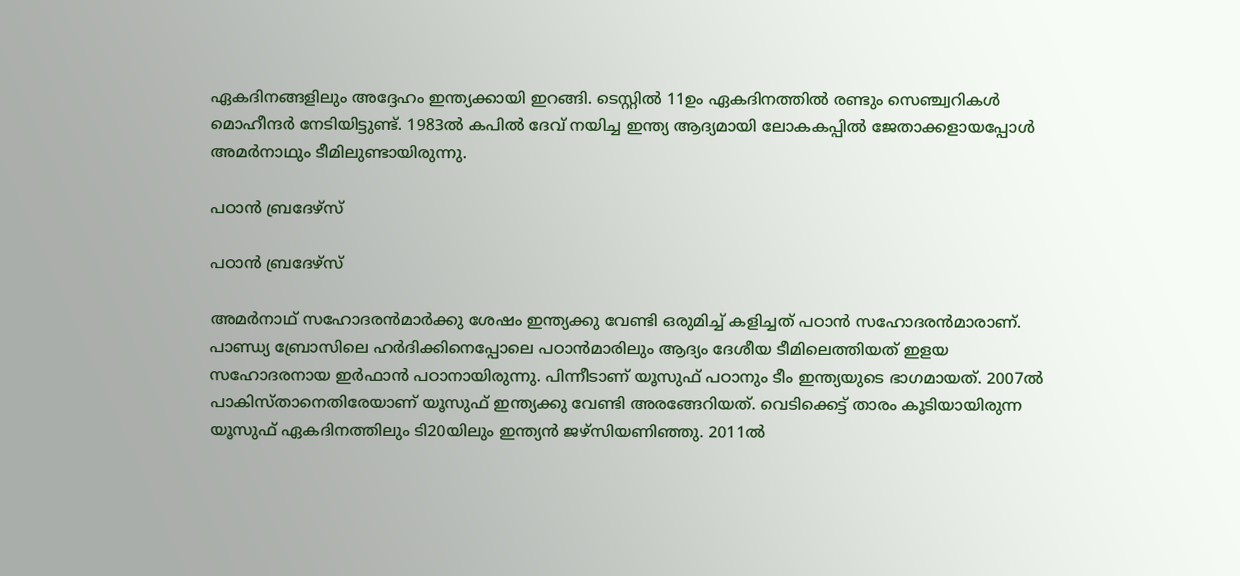ഏകദിനങ്ങളിലും അദ്ദേഹം ഇന്ത്യക്കായി ഇറങ്ങി. ടെസ്റ്റില്‍ 11ഉം ഏകദിനത്തില്‍ രണ്ടും സെഞ്ച്വറികള്‍ മൊഹീന്ദര്‍ നേടിയിട്ടുണ്ട്. 1983ല്‍ കപില്‍ ദേവ് നയിച്ച ഇന്ത്യ ആദ്യമായി ലോകകപ്പില്‍ ജേതാക്കളായപ്പോള്‍ അമര്‍നാഥും ടീമിലുണ്ടായിരുന്നു.

പഠാന്‍ ബ്രദേഴ്‌സ്

പഠാന്‍ ബ്രദേഴ്‌സ്

അമര്‍നാഥ് സഹോദരന്‍മാര്‍ക്കു ശേഷം ഇന്ത്യക്കു വേണ്ടി ഒരുമിച്ച് കളിച്ചത് പഠാന്‍ സഹോദരന്‍മാരാണ്. പാണ്ഡ്യ ബ്രോസിലെ ഹര്‍ദിക്കിനെപ്പോലെ പഠാന്‍മാരിലും ആദ്യം ദേശീയ ടീമിലെത്തിയത് ഇളയ സഹോദരനായ ഇര്‍ഫാന്‍ പഠാനായിരുന്നു. പിന്നീടാണ് യൂസുഫ് പഠാനും ടീം ഇന്ത്യയുടെ ഭാഗമായത്. 2007ല്‍ പാകിസ്താനെതിരേയാണ് യൂസുഫ് ഇന്ത്യക്കു വേണ്ടി അരങ്ങേറിയത്. വെടിക്കെട്ട് താരം കൂടിയായിരുന്ന യൂസുഫ് ഏകദിനത്തിലും ടി20യിലും ഇന്ത്യന്‍ ജഴ്‌സിയണിഞ്ഞു. 2011ല്‍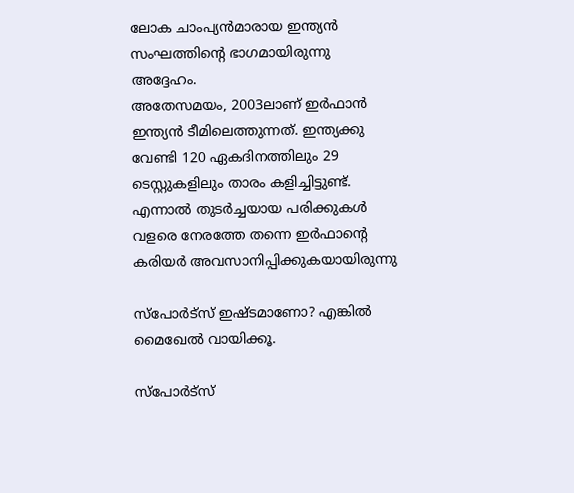ലോക ചാംപ്യന്‍മാരായ ഇന്ത്യന്‍ സംഘത്തിന്റെ ഭാഗമായിരുന്നു അദ്ദേഹം.
അതേസമയം, 2003ലാണ് ഇര്‍ഫാന്‍ ഇന്ത്യന്‍ ടീമിലെത്തുന്നത്. ഇന്ത്യക്കു വേണ്ടി 120 ഏകദിനത്തിലും 29 ടെസ്റ്റുകളിലും താരം കളിച്ചിട്ടുണ്ട്. എന്നാല്‍ തുടര്‍ച്ചയായ പരിക്കുകള്‍ വളരെ നേരത്തേ തന്നെ ഇര്‍ഫാന്റെ കരിയര്‍ അവസാനിപ്പിക്കുകയായിരുന്നു

സ്‌പോര്‍ട്‌സ് ഇഷ്ടമാണോ? എങ്കില്‍ മൈഖേല്‍ വായിക്കൂ.

സ്‌പോര്‍ട്‌സ്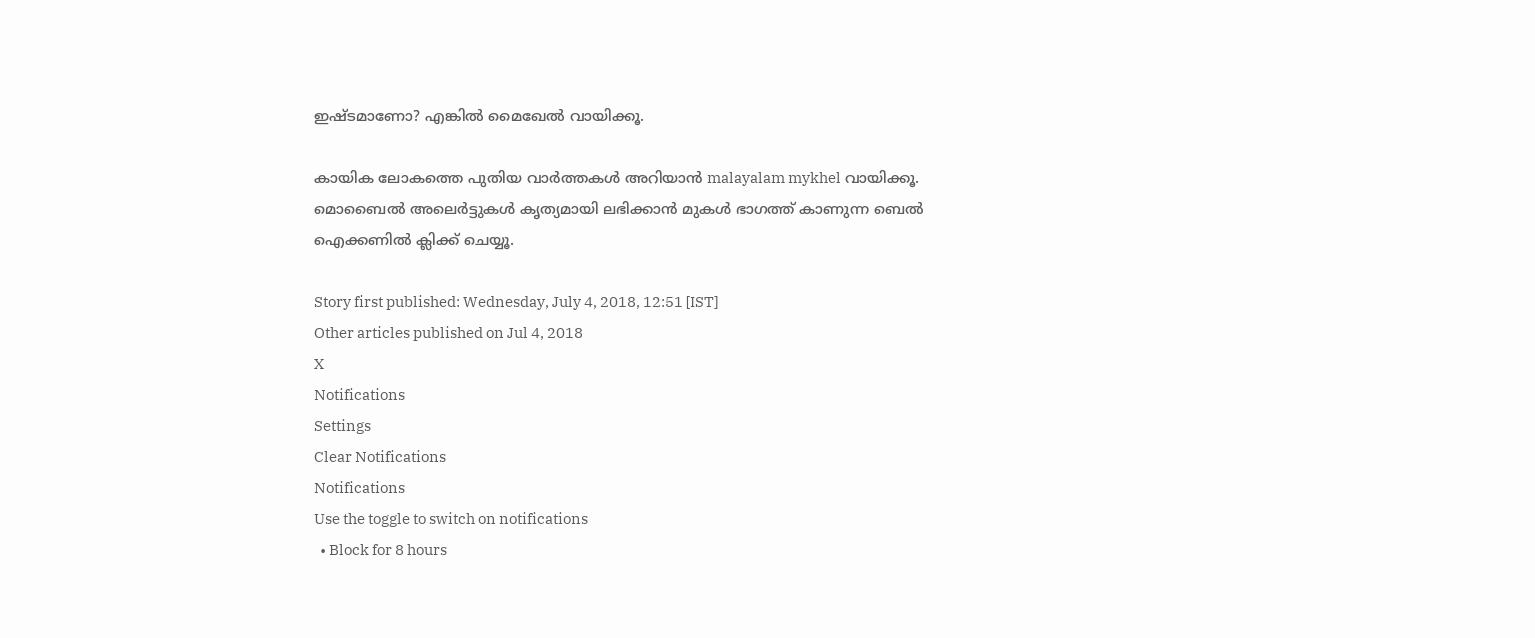ഇഷ്ടമാണോ? എങ്കില്‍ മൈഖേല്‍ വായിക്കൂ.

കായിക ലോകത്തെ പുതിയ വാര്‍ത്തകള്‍ അറിയാന്‍ malayalam mykhel വായിക്കൂ. മൊബൈല്‍ അലെര്‍ട്ടുകള്‍ കൃത്യമായി ലഭിക്കാന്‍ മുകള്‍ ഭാഗത്ത് കാണുന്ന ബെല്‍ ഐക്കണില്‍ ക്ലിക്ക് ചെയ്യൂ.

Story first published: Wednesday, July 4, 2018, 12:51 [IST]
Other articles published on Jul 4, 2018
X
Notifications
Settings
Clear Notifications
Notifications
Use the toggle to switch on notifications
  • Block for 8 hours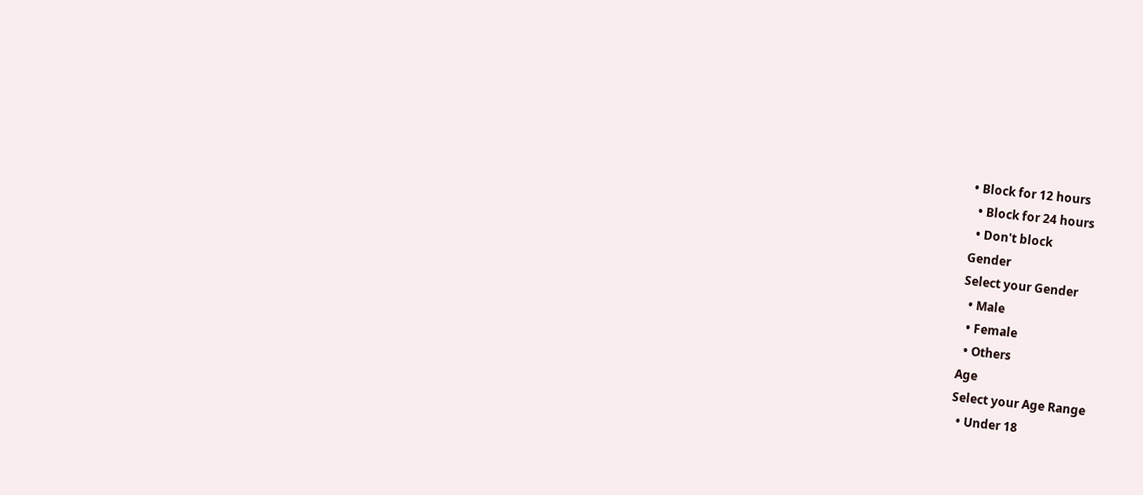• Block for 12 hours
  • Block for 24 hours
  • Don't block
Gender
Select your Gender
  • Male
  • Female
  • Others
Age
Select your Age Range
  • Under 18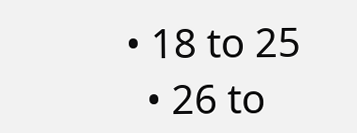• 18 to 25
  • 26 to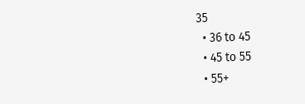35
  • 36 to 45
  • 45 to 55
  • 55+